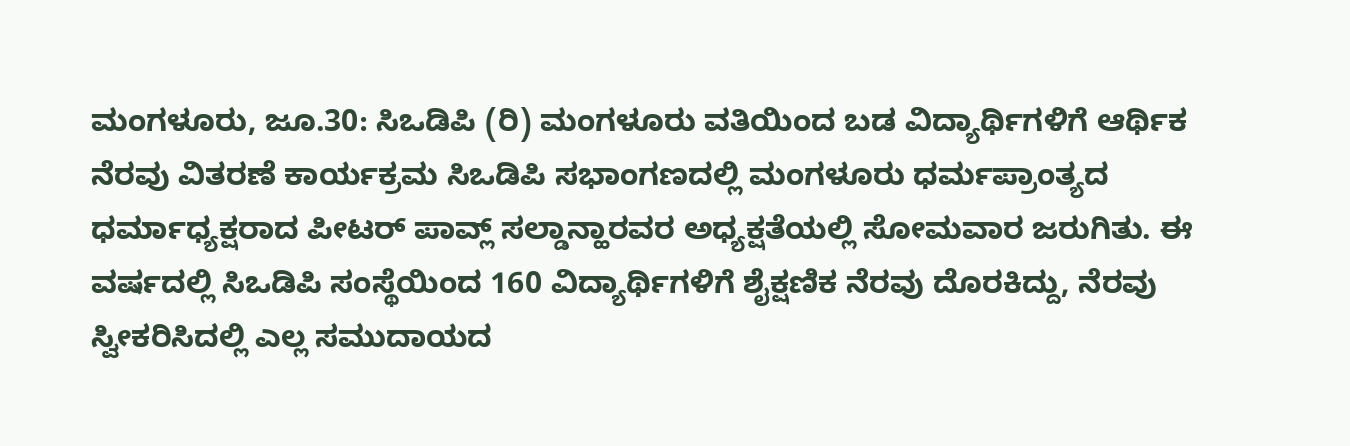ಮಂಗಳೂರು, ಜೂ.30: ಸಿಒಡಿಪಿ (ರಿ) ಮಂಗಳೂರು ವತಿಯಿಂದ ಬಡ ವಿದ್ಯಾರ್ಥಿಗಳಿಗೆ ಆರ್ಥಿಕ ನೆರವು ವಿತರಣೆ ಕಾರ್ಯಕ್ರಮ ಸಿಒಡಿಪಿ ಸಭಾಂಗಣದಲ್ಲಿ ಮಂಗಳೂರು ಧರ್ಮಪ್ರಾಂತ್ಯದ ಧರ್ಮಾಧ್ಯಕ್ಷರಾದ ಪೀಟರ್ ಪಾವ್ಲ್ ಸಲ್ಡಾನ್ಹಾರವರ ಅಧ್ಯಕ್ಷತೆಯಲ್ಲಿ ಸೋಮವಾರ ಜರುಗಿತು. ಈ ವರ್ಷದಲ್ಲಿ ಸಿಒಡಿಪಿ ಸಂಸ್ಥೆಯಿಂದ 160 ವಿದ್ಯಾರ್ಥಿಗಳಿಗೆ ಶೈಕ್ಷಣಿಕ ನೆರವು ದೊರಕಿದ್ದು, ನೆರವು ಸ್ವೀಕರಿಸಿದಲ್ಲಿ ಎಲ್ಲ ಸಮುದಾಯದ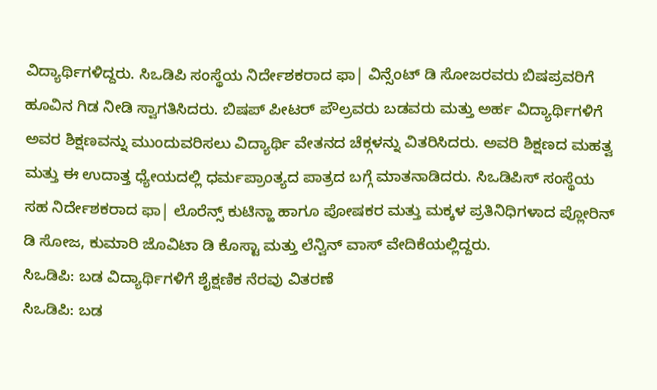ವಿದ್ಯಾರ್ಥಿಗಳಿದ್ದರು. ಸಿಒಡಿಪಿ ಸಂಸ್ಥೆಯ ನಿರ್ದೇಶಕರಾದ ಫಾ| ವಿನ್ಸೆಂಟ್ ಡಿ ಸೋಜರವರು ಬಿಷಪ್ರವರಿಗೆ ಹೂವಿನ ಗಿಡ ನೀಡಿ ಸ್ವಾಗತಿಸಿದರು. ಬಿಷಪ್ ಪೀಟರ್ ಪೌಲ್ರವರು ಬಡವರು ಮತ್ತು ಅರ್ಹ ವಿದ್ಯಾರ್ಥಿಗಳಿಗೆ ಅವರ ಶಿಕ್ಷಣವನ್ನು ಮುಂದುವರಿಸಲು ವಿದ್ಯಾರ್ಥಿ ವೇತನದ ಚೆಕ್ಗಳನ್ನು ವಿತರಿಸಿದರು. ಅವರಿ ಶಿಕ್ಷಣದ ಮಹತ್ವ ಮತ್ತು ಈ ಉದಾತ್ತ ಧ್ಯೇಯದಲ್ಲಿ ಧರ್ಮಪ್ರಾಂತ್ಯದ ಪಾತ್ರದ ಬಗ್ಗೆ ಮಾತನಾಡಿದರು. ಸಿಒಡಿಪಿಸ್ ಸಂಸ್ಥೆಯ ಸಹ ನಿರ್ದೇಶಕರಾದ ಫಾ| ಲೊರೆನ್ಸ್ ಕುಟಿನ್ಹಾ ಹಾಗೂ ಪೋಷಕರ ಮತ್ತು ಮಕ್ಕಳ ಪ್ರತಿನಿಧಿಗಳಾದ ಪ್ಲೋರಿನ್ ಡಿ ಸೋಜ, ಕುಮಾರಿ ಜೊವಿಟಾ ಡಿ ಕೊಸ್ಟಾ ಮತ್ತು ಲೆನ್ವಿನ್ ವಾಸ್ ವೇದಿಕೆಯಲ್ಲಿದ್ದರು.
ಸಿಒಡಿಪಿ: ಬಡ ವಿದ್ಯಾರ್ಥಿಗಳಿಗೆ ಶೈಕ್ಷಣಿಕ ನೆರವು ವಿತರಣೆ
ಸಿಒಡಿಪಿ: ಬಡ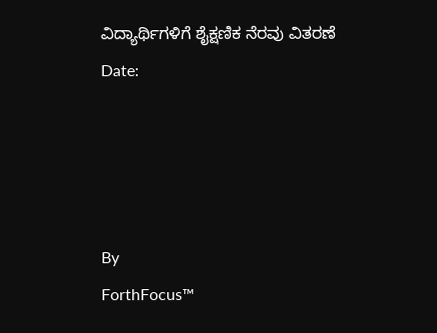ವಿದ್ಯಾರ್ಥಿಗಳಿಗೆ ಶೈಕ್ಷಣಿಕ ನೆರವು ವಿತರಣೆ
Date:




By
ForthFocus™